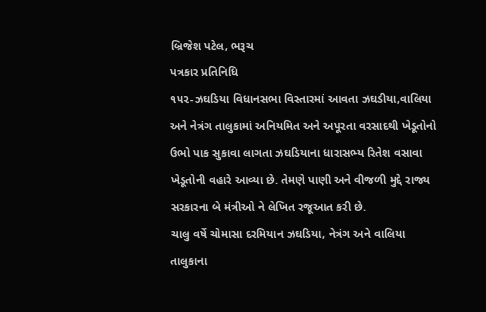બ્રિજેશ પટેલ, ભરૂચ
પત્રકાર પ્રતિનિધિ
૧૫૨-ઝઘડિયા વિધાનસભા વિસ્તારમાં આવતા ઝઘડીયા,વાલિયા અને નેત્રંગ તાલુકામાં અનિયમિત અને અપૂરતા વરસાદથી ખેડૂતોનો ઉભો પાક સુકાવા લાગતા ઝઘડિયાના ધારાસભ્ય રિતેશ વસાવા ખેડૂતોની વહારે આવ્યા છે. તેમણે પાણી અને વીજળી મુદ્દે રાજ્ય સરકારના બે મંત્રીઓ ને લેખિત રજૂઆત કરી છે.
ચાલુ વર્ષે ચોમાસા દરમિયાન ઝઘડિયા, નેત્રંગ અને વાલિયા તાલુકાના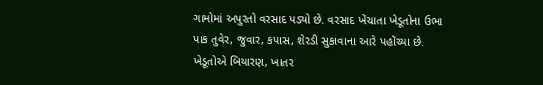ગામોમાં અપુરતો વરસાદ પડ્યો છે. વરસાદ ખેંચાતા ખેડૂતોના ઉભા પાક તુવેર, જુવાર, કપાસ, શેરડી સુકાવાના આરે પહોંચ્યા છે. ખેડૂતોએ બિયારણ, ખાતર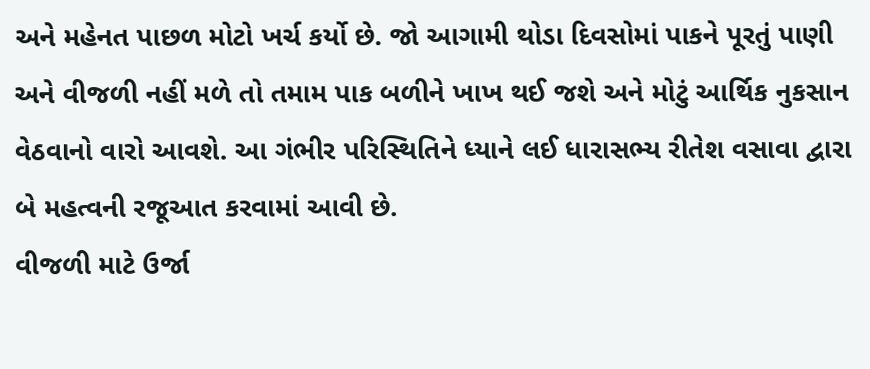અને મહેનત પાછળ મોટો ખર્ચ કર્યો છે. જો આગામી થોડા દિવસોમાં પાકને પૂરતું પાણી અને વીજળી નહીં મળે તો તમામ પાક બળીને ખાખ થઈ જશે અને મોટું આર્થિક નુકસાન વેઠવાનો વારો આવશે. આ ગંભીર પરિસ્થિતિને ધ્યાને લઈ ધારાસભ્ય રીતેશ વસાવા દ્વારા બે મહત્વની રજૂઆત કરવામાં આવી છે.
વીજળી માટે ઉર્જા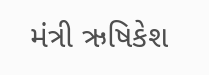મંત્રી ઋષિકેશ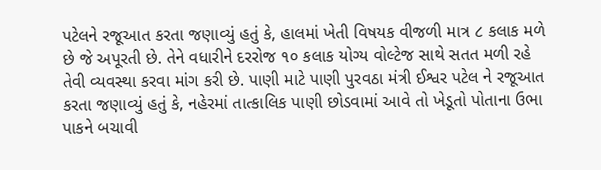પટેલને રજૂઆત કરતા જણાવ્યું હતું કે, હાલમાં ખેતી વિષયક વીજળી માત્ર ૮ કલાક મળે છે જે અપૂરતી છે. તેને વધારીને દરરોજ ૧૦ કલાક યોગ્ય વોલ્ટેજ સાથે સતત મળી રહે તેવી વ્યવસ્થા કરવા માંગ કરી છે. પાણી માટે પાણી પુરવઠા મંત્રી ઈશ્વર પટેલ ને રજૂઆત કરતા જણાવ્યું હતું કે, નહેરમાં તાત્કાલિક પાણી છોડવામાં આવે તો ખેડૂતો પોતાના ઉભા પાકને બચાવી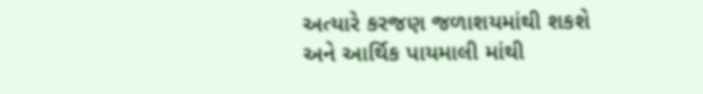અત્યારે કરજણ જળાશયમાંથી શકશે અને આર્થિક પાયમાલી માંથી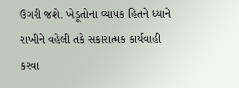ઉગરી જશે. ખેડૂતોના વ્યાપક હિતને ધ્યાને રાખીને વહેલી તકે સકારાત્મક કાર્યવાહી કરવા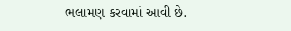ભલામણ કરવામાં આવી છે.